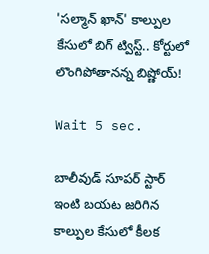'సల్మాన్ ఖాన్' కాల్పుల కేసులో బిగ్ ట్విస్ట్.. కోర్టులో లొంగిపోతానన్న బిష్ణోయ్!

Wait 5 sec.

బాలీవుడ్ సూపర్ స్టార్ ఇంటి బయట జరిగిన కాల్పుల కేసులో కీలక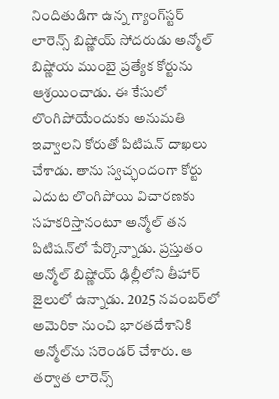నిందితుడిగా ఉన్న గ్యాంగ్‌స్టర్ లారెన్స్ బిష్ణోయ్ సోదరుడు అన్మోల్ బిష్ణోయ ముంబై ప్రత్యేక కోర్టును ఆశ్రయించాడు. ఈ కేసులో లొంగిపోయేందుకు అనుమతి ఇవ్వాలని కోరుతో పిటిషన్ దాఖలు చేశాడు. తాను స్వచ్ఛందంగా కోర్టు ఎదుట లొంగిపోయి విచారణకు సహకరిస్తానంటూ అన్మోల్ తన పిటిషన్‌లో పేర్కొన్నాడు. ప్రస్తుతం అన్మోల్ బిష్ణోయ్ ఢిల్లీలోని తీహార్ జైలులో ఉన్నాడు. 2025 నవంబర్‌లో అమెరికా నుంచి భారతదేశానికి అన్మోల్‌ను సరెండర్ చేశారు. ఆ తర్వాత లారెన్స్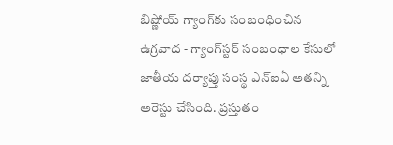బిష్ణోయ్ గ్యాంగ్‌కు సంబంధించిన ఉగ్రవాద - గ్యాంగ్‌స్టర్ సంబంధాల కేసులో జాతీయ దర్యాప్తు సంస్థ ఎన్ఐఏ అతన్ని అరెస్టు చేసింది. ప్రస్తుతం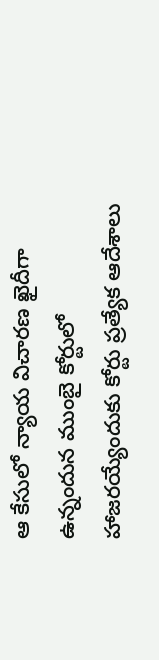ఆ కేసులో న్యాయ విచారణ ఖైదీగా ఉన్నందున ముంబై కోర్టులో హాజరయ్యేందుకు కోర్టు ప్రత్యేక ఆదేశాలు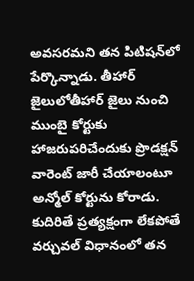అవసరమని తన పిటిషన్‌లో పేర్కొన్నాడు. తీహార్ జైలులోతీహార్ జైలు నుంచి ముంబై కోర్టుకు హాజరుపరిచేందుకు ప్రొడక్షన్ వారెంట్ జారీ చేయాలంటూ అన్మోల్ కోర్టును కోరాడు. కుదిరితే ప్రత్యక్షంగా లేకపోతే వర్చువల్ విధానంలో తన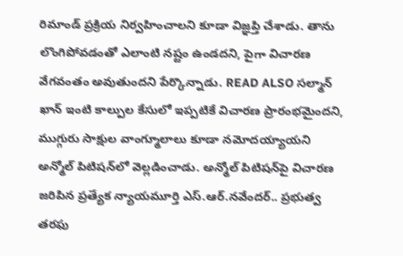రిమాండ్ ప్రక్రియ నిర్వహించాలని కూడా విజ్ఞప్తి చేశాడు. తాను లొంగిపోవడంతో ఎలాంటి నష్టం ఉండదని, పైగా విచారణ వేగవంతం అవుతుందని పేర్కొన్నాడు. READ ALSO సల్మాన్ ఖాన్ ఇంటి కాల్పుల కేసులో ఇప్పటికే విచారణ ప్రారంభమైందని, ముగ్గురు సాక్షుల వాంగ్మూలాలు కూడా నమోదయ్యాయని అన్మోల్ పిటిషన్‌లో వెల్లడించాడు. అన్మోల్ పిటిషన్‌పై విచారణ జరిపిన ప్రత్యేక న్యాయమూర్తి ఎస్.ఆర్.నవేందర్.. ప్రభుత్వ తరఫు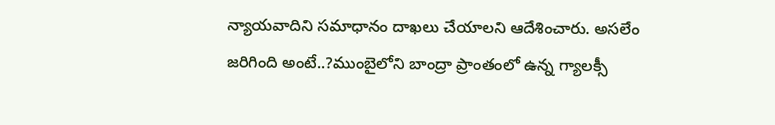న్యాయవాదిని సమాధానం దాఖలు చేయాలని ఆదేశించారు. అసలేం జరిగింది అంటే..?ముంబైలోని బాంద్రా ప్రాంతంలో ఉన్న గ్యాలక్సీ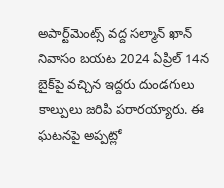అపార్ట్‌మెంట్స్ వద్ద సల్మాన్ ఖాన్ నివాసం బయట 2024 ఏప్రిల్ 14న బైక్‌పై వచ్చిన ఇద్దరు దుండగులు కాల్పులు జరిపి పరారయ్యారు. ఈ ఘటనపై అప్పట్లో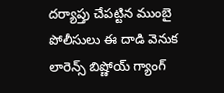దర్యాప్తు చేపట్టిన ముంబై పోలీసులు ఈ దాడి వెనుక లారెన్స్ బిష్ణోయ్ గ్యాంగ్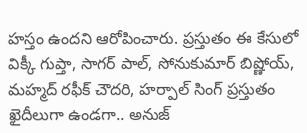హస్తం ఉందని ఆరోపించారు. ప్రస్తుతం ఈ కేసులో విక్కీ గుప్తా, సాగర్ పాల్, సోనుకుమార్ బిష్ణోయ్, మహ్మద్ రఫీక్ చౌదరి, హర్పాల్ సింగ్ ప్రస్తుతం ఖైదీలుగా ఉండగా.. అనుజ్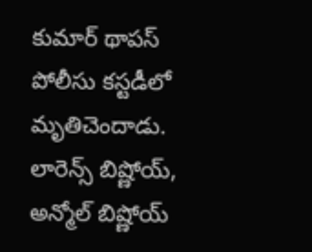కుమార్ థాపస్ పోలీసు కస్టడీలో మృతిచెందాడు. లారెన్స్ బిష్ణోయ్, అన్మోల్ బిష్ణోయ్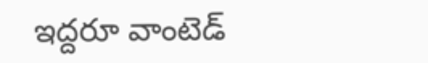ఇద్దరూ వాంటెడ్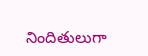నిందితులుగా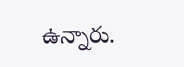ఉన్నారు.